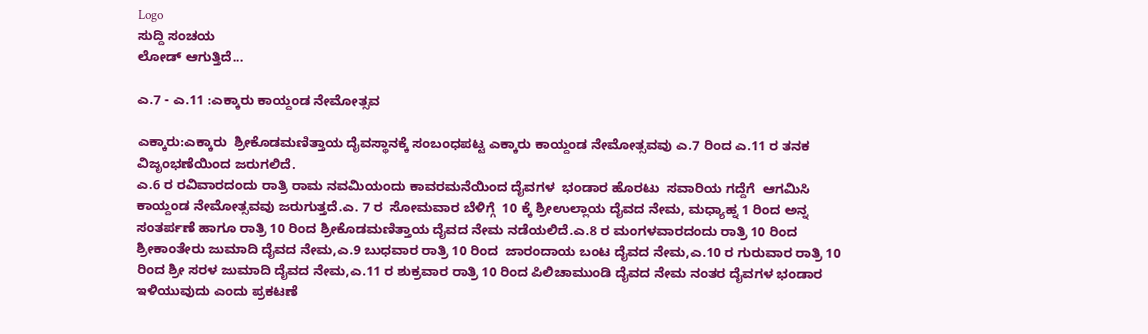Logo
ಸುದ್ದಿ ಸಂಚಯ
ಲೋಡ್ ಆಗುತ್ತಿದೆ...

ಎ.7 - ಎ.11 :ಎಕ್ಕಾರು ಕಾಯ್ದಂಡ ನೇಮೋತ್ಸವ

ಎಕ್ಕಾರು:ಎಕ್ಕಾರು  ಶ್ರೀಕೊಡಮಣಿತ್ತಾಯ ದೈವಸ್ಥಾನಕ್ಕೆ ಸಂಬಂಧಪಟ್ಟ ಎಕ್ಕಾರು ಕಾಯ್ದಂಡ ನೇಮೋತ್ಸವವು ಎ.7 ರಿಂದ ಎ.11 ರ ತನಕ ವಿಜೃಂಭಣೆಯಿಂದ ಜರುಗಲಿದೆ.
ಎ.6 ರ ರವಿವಾರದಂದು ರಾತ್ರಿ ರಾಮ ನವಮಿಯಂದು ಕಾವರಮನೆಯಿಂದ ದೈವಗಳ  ಭಂಡಾರ ಹೊರಟು  ಸವಾರಿಯ ಗದ್ದೆಗೆ  ಆಗಮಿಸಿ  ಕಾಯ್ದಂಡ ನೇಮೋತ್ಸವವು ಜರುಗುತ್ತದೆ.ಎ. 7 ರ  ಸೋಮವಾರ ಬೆಳಿಗ್ಗೆ  10 ಕ್ಕೆ ಶ್ರೀಉಲ್ಲಾಯ ದೈವದ ನೇಮ, ಮಧ್ಯಾಹ್ನ 1 ರಿಂದ ಅನ್ನ ಸಂತರ್ಪಣೆ ಹಾಗೂ ರಾತ್ರಿ 10 ರಿಂದ ಶ್ರೀಕೊಡಮಣಿತ್ತಾಯ ದೈವದ ನೇಮ ನಡೆಯಲಿದೆ.ಎ.8 ರ ಮಂಗಳವಾರದಂದು ರಾತ್ರಿ 10 ರಿಂದ ಶ್ರೀಕಾಂತೇರು ಜುಮಾದಿ ದೈವದ ನೇಮ,ಎ.9 ಬುಧವಾರ ರಾತ್ರಿ 10 ರಿಂದ  ಜಾರಂದಾಯ ಬಂಟ ದೈವದ ನೇಮ,ಎ.10 ರ ಗುರುವಾರ ರಾತ್ರಿ 10 ರಿಂದ ಶ್ರೀ ಸರಳ ಜುಮಾದಿ ದೈವದ ನೇಮ,ಎ.11 ರ ಶುಕ್ರವಾರ ರಾತ್ರಿ 10 ರಿಂದ ಪಿಲಿಚಾಮುಂಡಿ ದೈವದ ನೇಮ ನಂತರ ದೈವಗಳ ಭಂಡಾರ ಇಳಿಯುವುದು ಎಂದು ಪ್ರಕಟಣೆ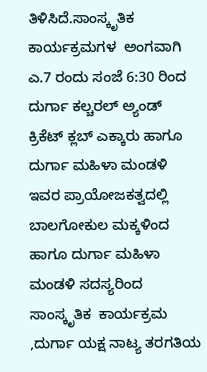ತಿಳಿಸಿದೆ.ಸಾಂಸ್ಕೃತಿಕ ಕಾರ್ಯಕ್ರಮಗಳ  ಅಂಗವಾಗಿ
ಎ.7 ರಂದು ಸಂಜೆ 6:30 ರಿಂದ
ದುರ್ಗಾ ಕಲ್ಚರಲ್ ಅ್ಯಂಡ್ ಕ್ರಿಕೆಟ್ ಕ್ಲಬ್ ಎಕ್ಕಾರು ಹಾಗೂ  ದುರ್ಗಾ ಮಹಿಳಾ ಮಂಡಳಿ   ಇವರ ಪ್ರಾಯೋಜಕತ್ವದಲ್ಲಿ ಬಾಲಗೋಕುಲ ಮಕ್ಕಳಿಂದ ಹಾಗೂ ದುರ್ಗಾ ಮಹಿಳಾ ಮಂಡಳಿ ಸದಸ್ಯರಿಂದ ಸಾಂಸ್ಕೃತಿಕ  ಕಾರ್ಯಕ್ರಮ ,ದುರ್ಗಾ ಯಕ್ಷ ನಾಟ್ಯ ತರಗತಿಯ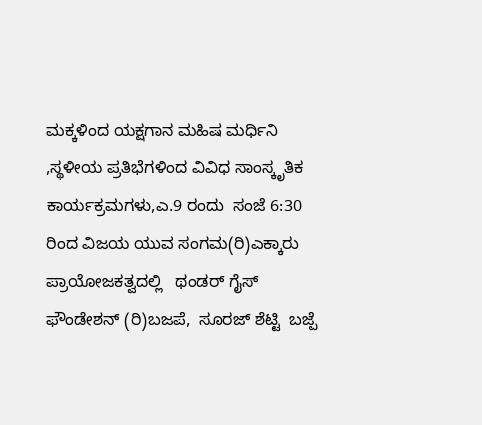ಮಕ್ಕಳಿಂದ ಯಕ್ಷಗಾನ ಮಹಿಷ ಮರ್ಧಿನಿ ,ಸ್ಥಳೀಯ ಪ್ರತಿಭೆಗಳಿಂದ ವಿವಿಧ ಸಾಂಸ್ಕೃತಿಕ ಕಾರ್ಯಕ್ರಮಗಳು,ಎ.9 ರಂದು  ಸಂಜೆ 6:30 ರಿಂದ ವಿಜಯ ಯುವ ಸಂಗಮ(ರಿ)ಎಕ್ಕಾರು ಪ್ರಾಯೋಜಕತ್ವದಲ್ಲಿ   ಥಂಡರ್ ಗೈಸ್ ಫೌಂಡೇಶನ್ (ರಿ)ಬಜಪೆ,  ಸೂರಜ್ ಶೆಟ್ಟಿ  ಬಜ್ಪೆ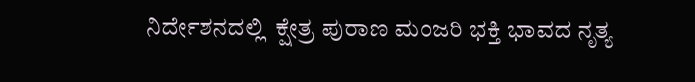ನಿರ್ದೇಶನದಲ್ಲಿ  ಕ್ಷೇತ್ರ ಪುರಾಣ ಮಂಜರಿ ಭಕ್ತಿ ಭಾವದ ನೃತ್ಯ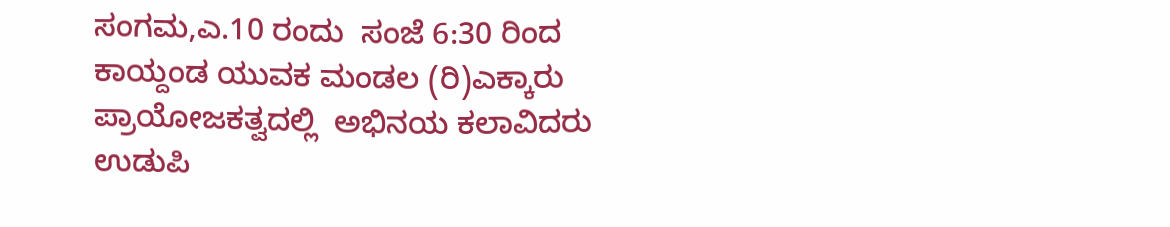ಸಂಗಮ,ಎ.10 ರಂದು  ಸಂಜೆ 6:30 ರಿಂದ  ಕಾಯ್ದಂಡ ಯುವಕ ಮಂಡಲ (ರಿ)ಎಕ್ಕಾರು ಪ್ರಾಯೋಜಕತ್ವದಲ್ಲಿ  ಅಭಿನಯ ಕಲಾವಿದರು ಉಡುಪಿ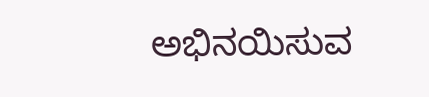ಅಭಿನಯಿಸುವ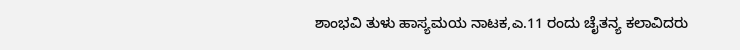ಶಾಂಭವಿ ತುಳು ಹಾಸ್ಯಮಯ ನಾಟಕ,ಎ.11 ರಂದು ಚೈತನ್ಯ ಕಲಾವಿದರು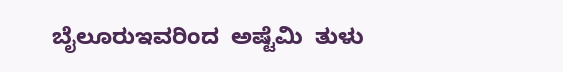ಬೈಲೂರುಇವರಿಂದ  ಅಷ್ಟೆಮಿ  ತುಳು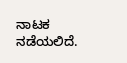ನಾಟಕ ನಡೆಯಲಿದೆ.